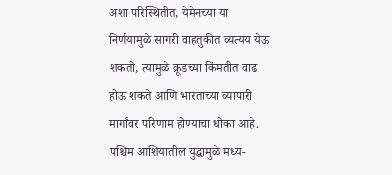अशा परिस्थितीत, येमेनच्या या निर्णयामुळे सागरी वाहतुकीत व्यत्यय येऊ शकतो, त्यामुळे क्रूडच्या किंमतीत वाढ होऊ शकते आणि भारताच्या व्यापारी मार्गांवर परिणाम होण्याचा धोका आहे. पश्चिम आशियातील युद्धामुळे मध्य-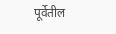पूर्वेतील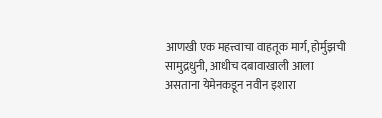आणखी एक महत्त्वाचा वाहतूक मार्ग, होर्मुझची सामुद्रधुनी, आधीच दबावाखाली आला असताना येमेनकडून नवीन इशारा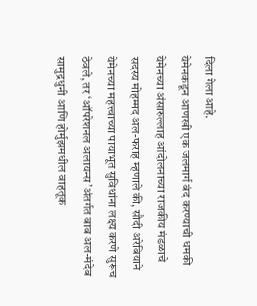दिला गेला आहे.
येमेनकडून आणखी एक जलमार्ग बंद करण्याची धमकी
येमेनच्या अंसारुल्लाह आंदोलनाच्या राजकीय मंडळाचे सदस्य मोहम्मद अल-फराह म्हणाले की, सौदी अरेबियाने येमेनच्या महत्त्वाच्या पायाभूत सुविधांना लक्ष्य करणे सुरूच ठेवले, तर ‘ऑपरेशनल अलायन्स’अंतर्गत बाब अल-मंदेब सामुद्रधुनी आणि होर्मुझमधील वाहतूक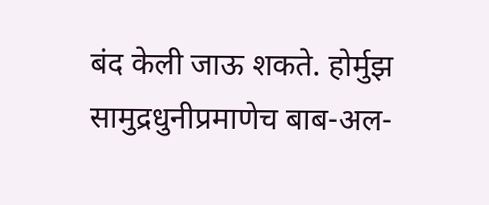बंद केली जाऊ शकते. होर्मुझ सामुद्रधुनीप्रमाणेच बाब-अल-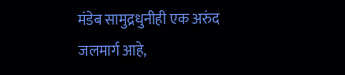मंडेब सामुद्रधुनीही एक अरुंद जलमार्ग आहे,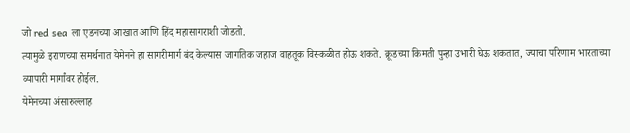जो red sea ला एडनच्या आखात आणि हिंद महासागराशी जोडतो.
त्यामुळे इराणच्या समर्थनात येमेनने हा सागरीमार्ग बंद केल्यास जागतिक जहाज वाहतूक विस्कळीत होऊ शकते. क्रूडच्या किमती पुन्हा उभारी घेऊ शकतात, ज्याचा परिणाम भारताच्या व्यापारी मार्गांवर होईल.
येमेनच्या अंसारुल्लाह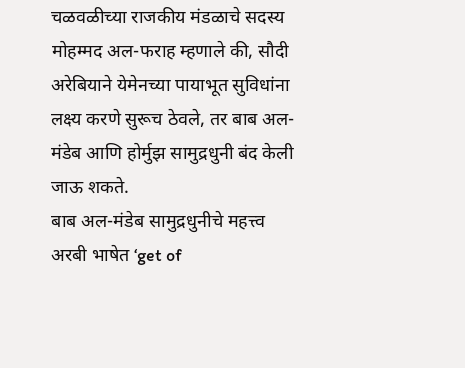चळवळीच्या राजकीय मंडळाचे सदस्य मोहम्मद अल-फराह म्हणाले की, सौदी अरेबियाने येमेनच्या पायाभूत सुविधांना लक्ष्य करणे सुरूच ठेवले, तर बाब अल-मंडेब आणि होर्मुझ सामुद्रधुनी बंद केली जाऊ शकते.
बाब अल-मंडेब सामुद्रधुनीचे महत्त्व
अरबी भाषेत ‘get of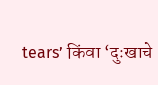tears’ किंवा ‘दुःखाचे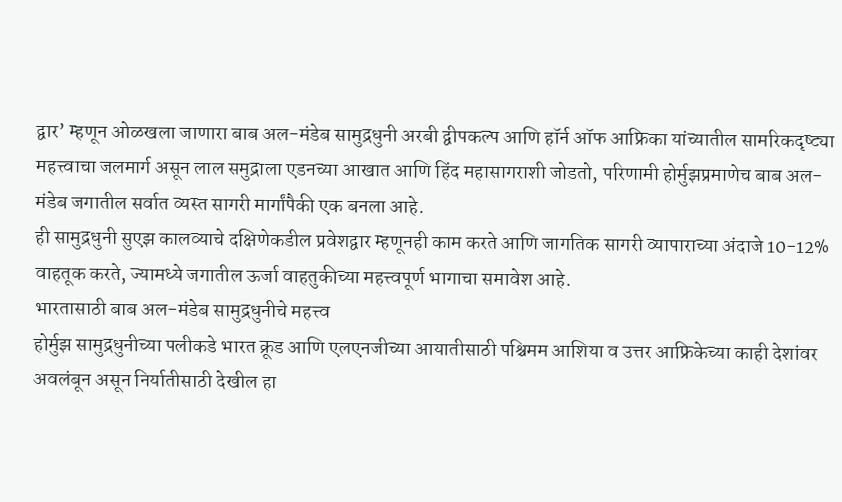द्वार’ म्हणून ओळखला जाणारा बाब अल-मंडेब सामुद्रधुनी अरबी द्वीपकल्प आणि हॉर्न ऑफ आफ्रिका यांच्यातील सामरिकदृष्ट्या महत्त्वाचा जलमार्ग असून लाल समुद्राला एडनच्या आखात आणि हिंद महासागराशी जोडतो, परिणामी होर्मुझप्रमाणेच बाब अल-मंडेब जगातील सर्वात व्यस्त सागरी मार्गांपैकी एक बनला आहे.
ही सामुद्रधुनी सुएझ कालव्याचे दक्षिणेकडील प्रवेशद्वार म्हणूनही काम करते आणि जागतिक सागरी व्यापाराच्या अंदाजे 10-12% वाहतूक करते, ज्यामध्ये जगातील ऊर्जा वाहतुकीच्या महत्त्वपूर्ण भागाचा समावेश आहे.
भारतासाठी बाब अल-मंडेब सामुद्रधुनीचे महत्त्व
होर्मुझ सामुद्रधुनीच्या पलीकडे भारत क्रूड आणि एलएनजीच्या आयातीसाठी पश्चिमम आशिया व उत्तर आफ्रिकेच्या काही देशांवर अवलंबून असून निर्यातीसाठी देखील हा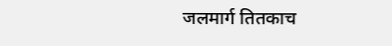जलमार्ग तितकाच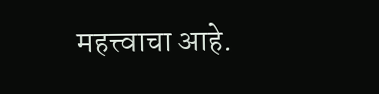महत्त्वाचा आहे.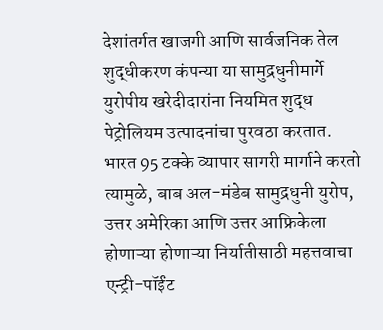देशांतर्गत खाजगी आणि सार्वजनिक तेल शुद्धीकरण कंपन्या या सामुद्रधुनीमार्गे युरोपीय खरेदीदारांना नियमित शुद्ध पेट्रोलियम उत्पादनांचा पुरवठा करतात.
भारत 95 टक्के व्यापार सागरी मार्गाने करतो त्यामुळे, बाब अल-मंडेब सामुद्रधुनी युरोप, उत्तर अमेरिका आणि उत्तर आफ्रिकेला होणाऱ्या होणाऱ्या निर्यातीसाठी महत्तवाचा एन्ट्री-पॉईंट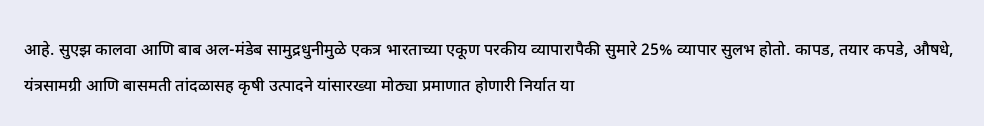आहे. सुएझ कालवा आणि बाब अल-मंडेब सामुद्रधुनीमुळे एकत्र भारताच्या एकूण परकीय व्यापारापैकी सुमारे 25% व्यापार सुलभ होतो. कापड, तयार कपडे, औषधे, यंत्रसामग्री आणि बासमती तांदळासह कृषी उत्पादने यांसारख्या मोठ्या प्रमाणात होणारी निर्यात या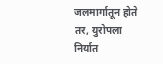जलमार्गातून होते तर, युरोपला निर्यात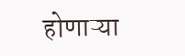होणाऱ्या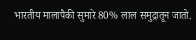भारतीय मालापैकी सुमारे 80% लाल समुद्रातून जातो.